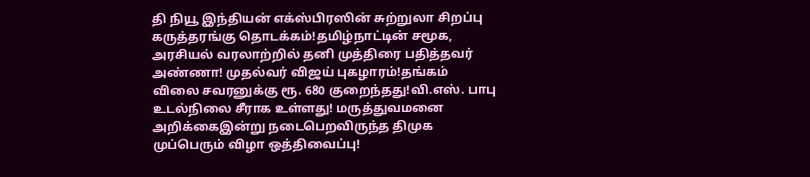தி நியூ இந்தியன் எக்ஸ்பிரஸின் சுற்றுலா சிறப்பு கருத்தரங்கு தொடக்கம்!தமிழ்நாட்டின் சமூக, அரசியல் வரலாற்றில் தனி முத்திரை பதித்தவர் அண்ணா! முதல்வர் விஜய் புகழாரம்!தங்கம் விலை சவரனுக்கு ரூ. 680 குறைந்தது!வி.எஸ். பாபு உடல்நிலை சீராக உள்ளது! மருத்துவமனை அறிக்கைஇன்று நடைபெறவிருந்த திமுக முப்பெரும் விழா ஒத்திவைப்பு!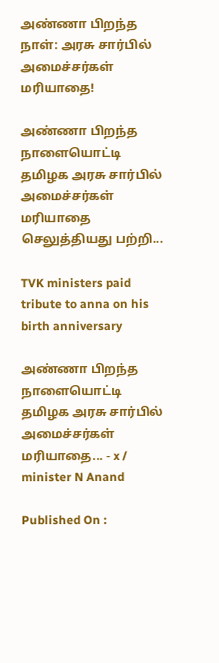அண்ணா பிறந்த நாள்: அரசு சார்பில் அமைச்சர்கள் மரியாதை!

அண்ணா பிறந்த நாளையொட்டி தமிழக அரசு சார்பில் அமைச்சர்கள் மரியாதை செலுத்தியது பற்றி...

TVK ministers paid tribute to anna on his birth anniversary

அண்ணா பிறந்த நாளையொட்டி தமிழக அரசு சார்பில் அமைச்சர்கள் மரியாதை... - x / minister N Anand

Published On :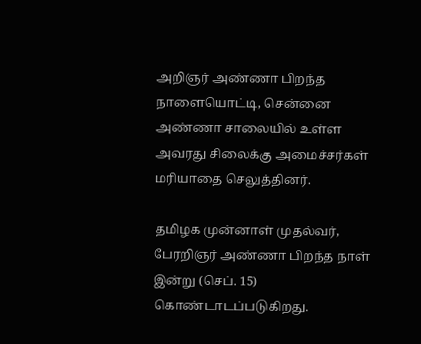அறிஞர் அண்ணா பிறந்த நாளையொட்டி, சென்னை அண்ணா சாலையில் உள்ள அவரது சிலைக்கு அமைச்சர்கள் மரியாதை செலுத்தினர்.

தமிழக முன்னாள் முதல்வர், பேரறிஞர் அண்ணா பிறந்த நாள் இன்று (செப். 15) கொண்டாடப்படுகிறது.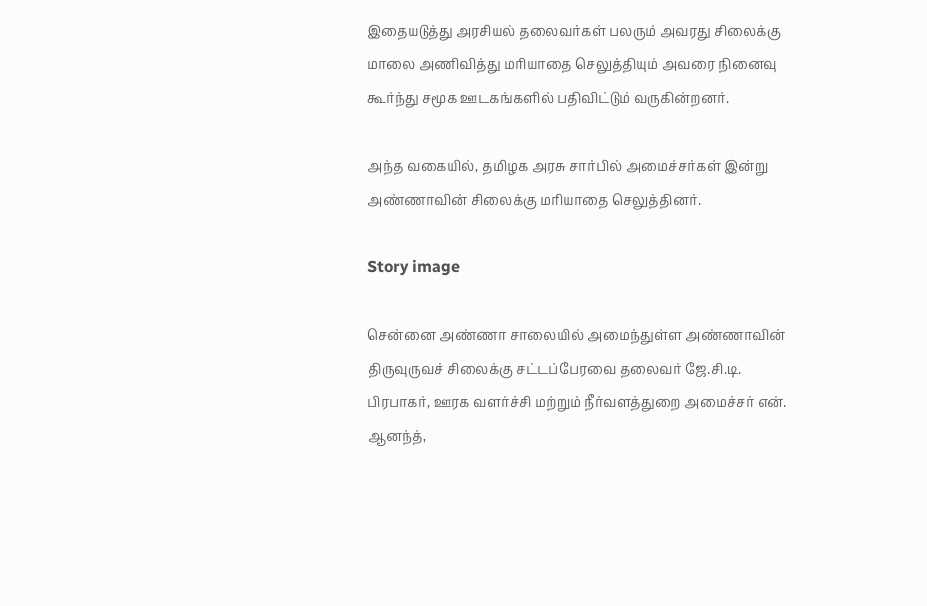இதையடுத்து அரசியல் தலைவர்கள் பலரும் அவரது சிலைக்கு மாலை அணிவித்து மரியாதை செலுத்தியும் அவரை நினைவு கூர்ந்து சமூக ஊடகங்களில் பதிவிட்டும் வருகின்றனர்.

அந்த வகையில், தமிழக அரசு சார்பில் அமைச்சர்கள் இன்று அண்ணாவின் சிலைக்கு மரியாதை செலுத்தினர்.

Story image

சென்னை அண்ணா சாலையில் அமைந்துள்ள அண்ணாவின் திருவுருவச் சிலைக்கு சட்டப்பேரவை தலைவர் ஜே.சி.டி. பிரபாகர், ஊரக வளர்ச்சி மற்றும் நீர்வளத்துறை அமைச்சர் என். ஆனந்த்,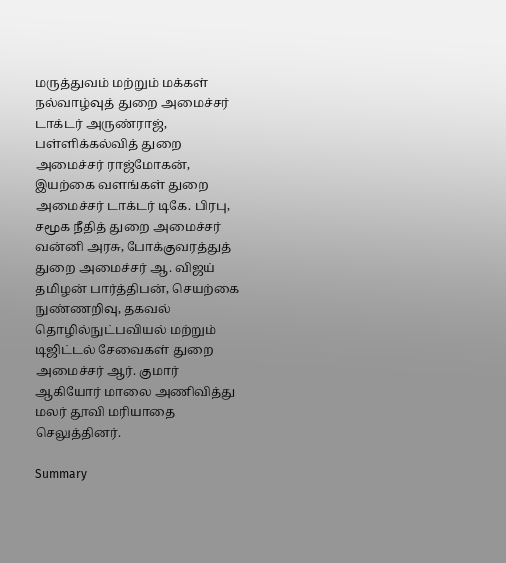மருத்துவம் மற்றும் மக்கள் நல்வாழ்வுத் துறை அமைச்சர் டாக்டர் அருண்ராஜ், பள்ளிக்கல்வித் துறை அமைச்சர் ராஜ்மோகன், இயற்கை வளங்கள் துறை அமைச்சர் டாக்டர் டிகே. பிரபு, சமூக நீதித் துறை அமைச்சர் வன்னி அரசு, போக்குவரத்துத் துறை அமைச்சர் ஆ. விஜய் தமிழன் பார்த்திபன், செயற்கை நுண்ணறிவு, தகவல் தொழில்நுட்பவியல் மற்றும் டிஜிட்டல் சேவைகள் துறை அமைச்சர் ஆர். குமார் ஆகியோர் மாலை அணிவித்து மலர் தூவி மரியாதை செலுத்தினர்.

Summary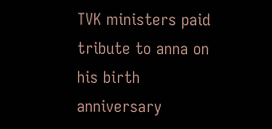TVK ministers paid tribute to anna on his birth anniversary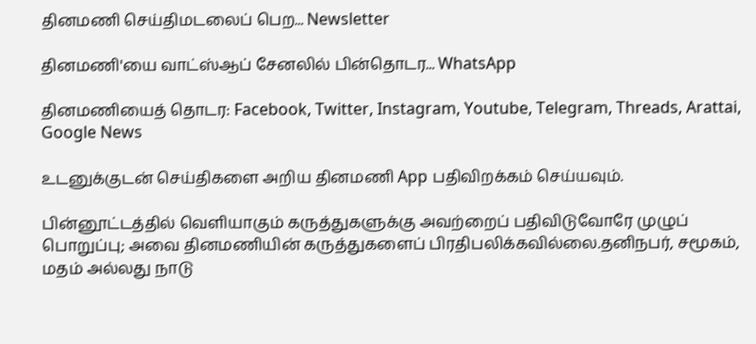தினமணி செய்திமடலைப் பெற... Newsletter

தினமணி'யை வாட்ஸ்ஆப் சேனலில் பின்தொடர... WhatsApp

தினமணியைத் தொடர: Facebook, Twitter, Instagram, Youtube, Telegram, Threads, Arattai, Google News

உடனுக்குடன் செய்திகளை அறிய தினமணி App பதிவிறக்கம் செய்யவும்.

பின்னூட்டத்தில் வெளியாகும் கருத்துகளுக்கு அவற்றைப் பதிவிடுவோரே முழுப் பொறுப்பு; அவை தினமணியின் கருத்துகளைப் பிரதிபலிக்கவில்லை.தனிநபர், சமூகம், மதம் அல்லது நாடு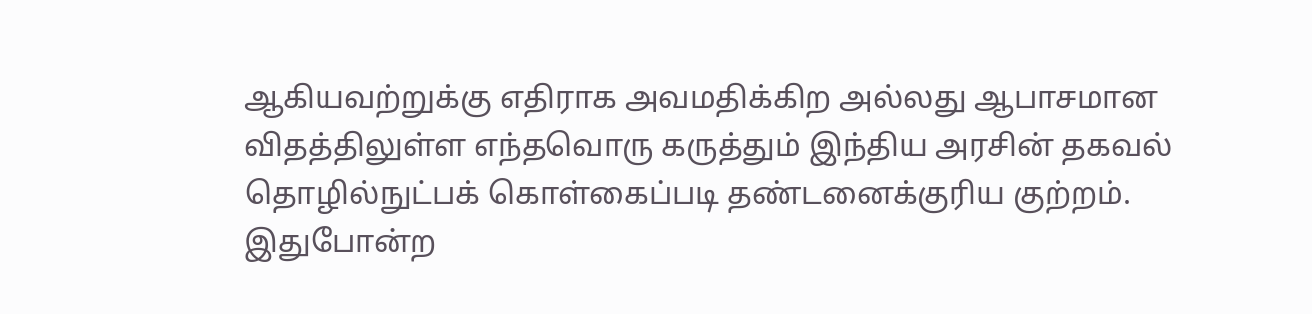ஆகியவற்றுக்கு எதிராக அவமதிக்கிற அல்லது ஆபாசமான விதத்திலுள்ள எந்தவொரு கருத்தும் இந்திய அரசின் தகவல் தொழில்நுட்பக் கொள்கைப்படி தண்டனைக்குரிய குற்றம். இதுபோன்ற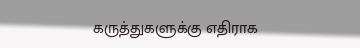கருத்துகளுக்கு எதிராக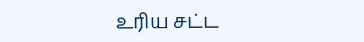உரிய சட்ட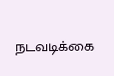நடவடிக்கை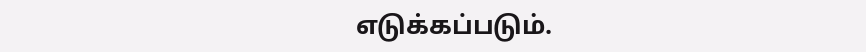எடுக்கப்படும்.